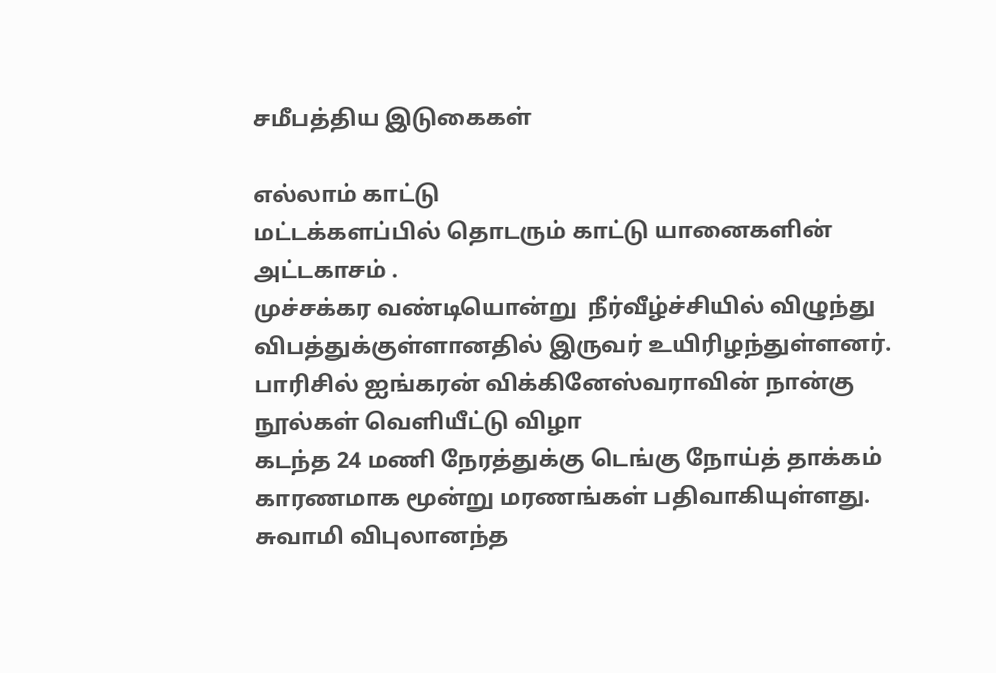சமீபத்திய இடுகைகள்

எல்லாம் காட்டு
மட்டக்களப்பில் தொடரும் காட்டு யானைகளின்  அட்டகாசம் .
முச்சக்கர வண்டியொன்று  நீர்வீழ்ச்சியில் விழுந்து விபத்துக்குள்ளானதில் இருவர் உயிரிழந்துள்ளனர்.
பாரிசில் ஐங்கரன் விக்கினேஸ்வராவின் நான்கு நூல்கள் வெளியீட்டு விழா
கடந்த 24 மணி நேரத்துக்கு டெங்கு நோய்த் தாக்கம் காரணமாக மூன்று மரணங்கள் பதிவாகியுள்ளது.
சுவாமி விபுலானந்த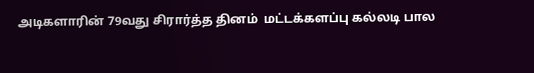அடிகளாரின் 79வது சிரார்த்த தினம்  மட்டக்களப்பு கல்லடி பால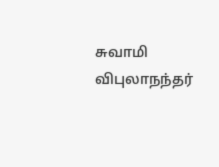சுவாமி விபுலாநந்தர்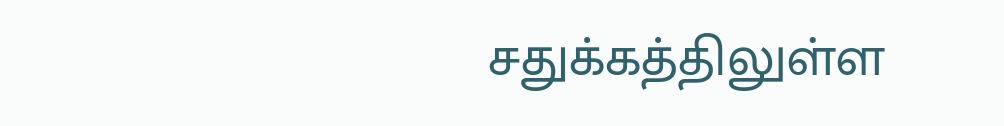சதுக்கத்திலுள்ள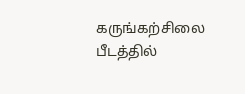கருங்கற்சிலை   பீடத்தில்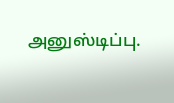அனுஸ்டிப்பு.